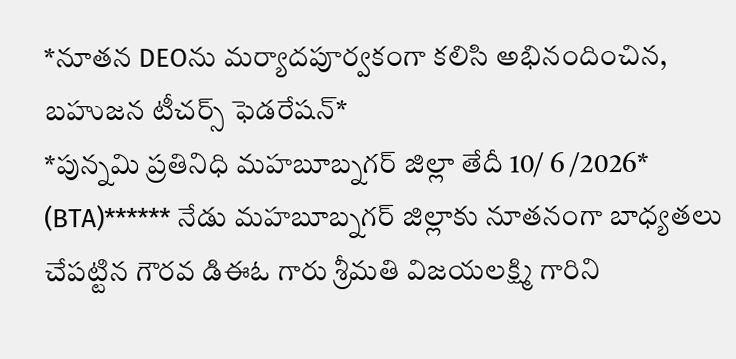*నూతన DEOను మర్యాదపూర్వకంగా కలిసి అభినందించిన, బహుజన టీచర్స్ ఫెడరేషన్*
*పున్నమి ప్రతినిధి మహబూబ్నగర్ జిల్లా తేదీ 10/ 6 /2026*
(BTA)****** నేడు మహబూబ్నగర్ జిల్లాకు నూతనంగా బాధ్యతలు చేపట్టిన గౌరవ డిఈఓ గారు శ్రీమతి విజయలక్ష్మి గారిని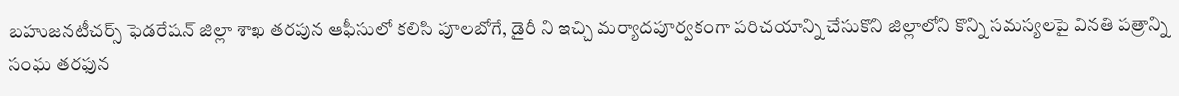బహుజనటీచర్స్ ఫెడరేషన్ జిల్లా శాఖ తరపున ఆఫీసులో కలిసి పూలబోగే, డైరీ ని ఇచ్చి మర్యాదపూర్వకంగా పరిచయాన్ని చేసుకొని జిల్లాలోని కొన్ని సమస్యలపై వినతి పత్రాన్ని సంఘ తరఫున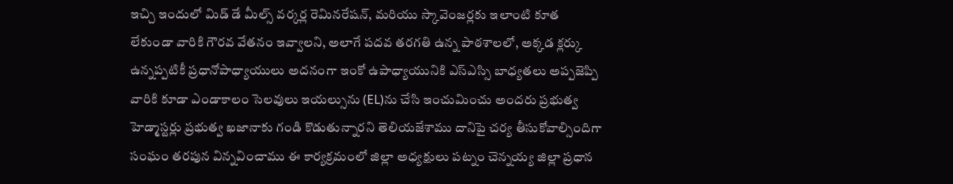ఇచ్చి ఇందులో మిడ్ డే మీల్స్ వర్కర్ల రెమినరేషన్, మరియు స్కావెంజర్లకు ఇలాంటి కూత లేకుండా వారికి గౌరవ వేతనం ఇవ్వాలని, అలాగే పదవ తరగతి ఉన్న పాఠశాలలో, అక్కడ క్లర్కు ఉన్నప్పటికీ ప్రధానోపాధ్యాయులు అదనంగా ఇంకో ఉపాధ్యాయునికి ఎస్ఎస్సి బాధ్యతలు అప్పజెప్పి వారికి కూడా ఎండాకాలం సెలవులు ఇయల్సును (EL)ను చేసి ఇంచుమించు అందరు ప్రభుత్వ హెడ్మాస్టర్లు ప్రభుత్వ ఖజానాకు గండి కొడుతున్నారని తెలియజేశాము దానిపై చర్య తీసుకోవాల్సిందిగా సంఘం తరపున విన్నవించాము ఈ కార్యక్రమంలో జిల్లా అధ్యక్షులు పట్నం చెన్నయ్య జిల్లా ప్రధాన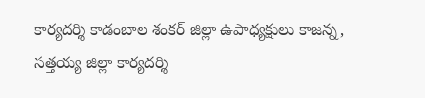కార్యదర్శి కాడంబాల శంకర్ జిల్లా ఉపాధ్యక్షులు కాజన్న, సత్తయ్య జిల్లా కార్యదర్శి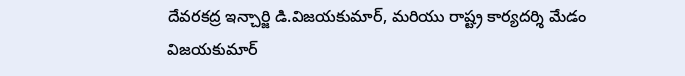దేవరకద్ర ఇన్చార్జి డి.విజయకుమార్, మరియు రాష్ట్ర కార్యదర్శి మేడం విజయకుమార్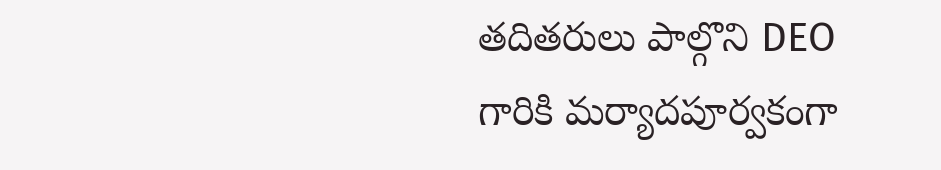తదితరులు పాల్గొని DEO గారికి మర్యాదపూర్వకంగా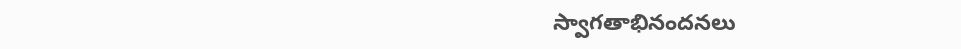స్వాగతాభినందనలు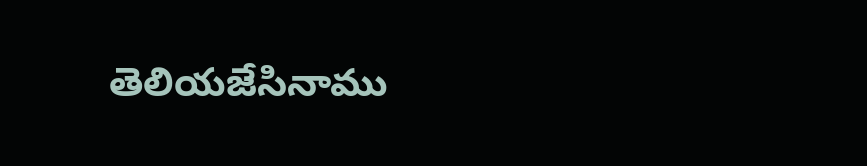తెలియజేసినాము